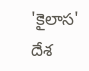'కైలాస' దేశ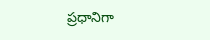ప్రధానిగా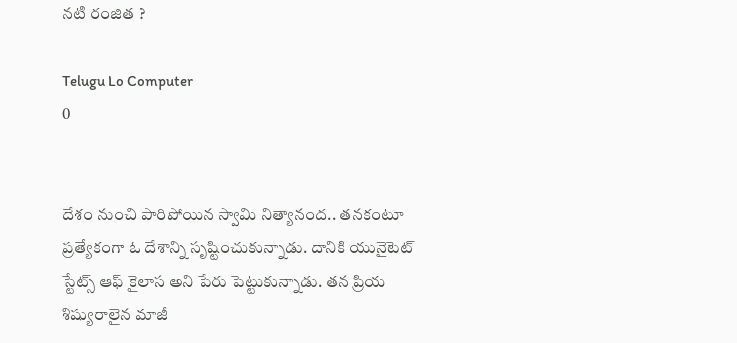నటి రంజిత ?

Telugu Lo Computer
0


దేశం నుంచి పారిపోయిన స్వామి నిత్యానంద.. తనకంటూ ప్రత్యేకంగా ఓ దేశాన్ని సృష్టించుకున్నాడు. దానికి యునైటెట్ స్టేట్స్ ఆఫ్ కైలాస అని పేరు పెట్టుకున్నాడు. తన ప్రియ శిష్యురాలైన మాజీ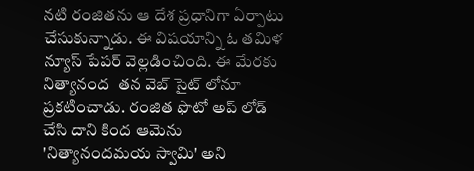నటి రంజితను ఆ దేశ ప్రధానిగా ఏర్పాటు చేసుకున్నాడు. ఈ విషయాన్ని ఓ తమిళ న్యూస్ పేపర్ వెల్లడించింది. ఈ మేరకు నిత్యానంద  తన వెబ్ సైట్ లోనూ ప్రకటించాడు. రంజిత ఫొటో అప్ లోడ్ చేసి దాని కింద ఆమెను 'నిత్యానందమయ స్వామి' అని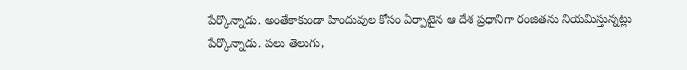పేర్కొన్నాడు. అంతేకాకుండా హిందువుల కోసం ఏర్పాటైన ఆ దేశ ప్రధానిగా రంజితను నియమిస్తున్నట్లు పేర్కొన్నాడు. పలు తెలుగు,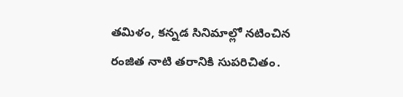తమిళం, కన్నడ సినిమాల్లో నటించిన రంజిత నాటి తరానికి సుపరిచితం.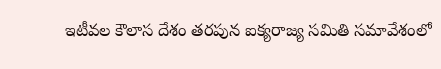ఇటీవల కౌలాస దేశం తరపున ఐక్యరాజ్య సమితి సమావేశంలో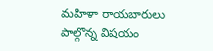మహిళా రాయబారులు పాల్గొన్న విషయం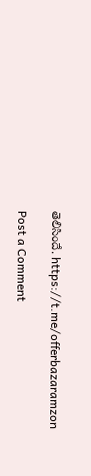తెలిసిందే. https://t.me/offerbazaramzon

Post a Comment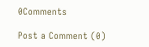0Comments

Post a Comment (0)